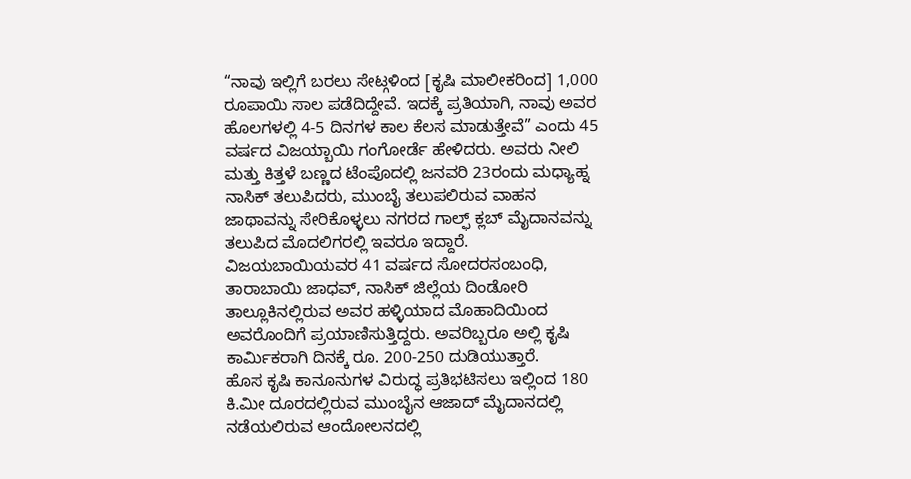“ನಾವು ಇಲ್ಲಿಗೆ ಬರಲು ಸೇಟ್ಗಳಿಂದ [ಕೃಷಿ ಮಾಲೀಕರಿಂದ] 1,000 ರೂಪಾಯಿ ಸಾಲ ಪಡೆದಿದ್ದೇವೆ. ಇದಕ್ಕೆ ಪ್ರತಿಯಾಗಿ, ನಾವು ಅವರ ಹೊಲಗಳಲ್ಲಿ 4-5 ದಿನಗಳ ಕಾಲ ಕೆಲಸ ಮಾಡುತ್ತೇವೆ” ಎಂದು 45 ವರ್ಷದ ವಿಜಯ್ಬಾಯಿ ಗಂಗೋರ್ಡೆ ಹೇಳಿದರು. ಅವರು ನೀಲಿ ಮತ್ತು ಕಿತ್ತಳೆ ಬಣ್ಣದ ಟೆಂಪೊದಲ್ಲಿ ಜನವರಿ 23ರಂದು ಮಧ್ಯಾಹ್ನ ನಾಸಿಕ್ ತಲುಪಿದರು, ಮುಂಬೈ ತಲುಪಲಿರುವ ವಾಹನ ಜಾಥಾವನ್ನು ಸೇರಿಕೊಳ್ಳಲು ನಗರದ ಗಾಲ್ಫ್ ಕ್ಲಬ್ ಮೈದಾನವನ್ನು ತಲುಪಿದ ಮೊದಲಿಗರಲ್ಲಿ ಇವರೂ ಇದ್ದಾರೆ.
ವಿಜಯಬಾಯಿಯವರ 41 ವರ್ಷದ ಸೋದರಸಂಬಂಧಿ, ತಾರಾಬಾಯಿ ಜಾಧವ್, ನಾಸಿಕ್ ಜಿಲ್ಲೆಯ ದಿಂಡೋರಿ ತಾಲ್ಲೂಕಿನಲ್ಲಿರುವ ಅವರ ಹಳ್ಳಿಯಾದ ಮೊಹಾದಿಯಿಂದ ಅವರೊಂದಿಗೆ ಪ್ರಯಾಣಿಸುತ್ತಿದ್ದರು. ಅವರಿಬ್ಬರೂ ಅಲ್ಲಿ ಕೃಷಿ ಕಾರ್ಮಿಕರಾಗಿ ದಿನಕ್ಕೆ ರೂ. 200-250 ದುಡಿಯುತ್ತಾರೆ.
ಹೊಸ ಕೃಷಿ ಕಾನೂನುಗಳ ವಿರುದ್ಧ ಪ್ರತಿಭಟಿಸಲು ಇಲ್ಲಿಂದ 180 ಕಿ.ಮೀ ದೂರದಲ್ಲಿರುವ ಮುಂಬೈನ ಆಜಾದ್ ಮೈದಾನದಲ್ಲಿ ನಡೆಯಲಿರುವ ಆಂದೋಲನದಲ್ಲಿ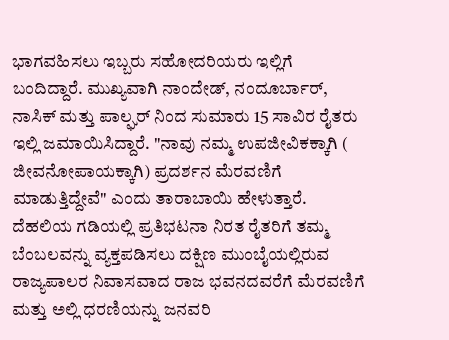ಭಾಗವಹಿಸಲು ಇಬ್ಬರು ಸಹೋದರಿಯರು ಇಲ್ಲಿಗೆ ಬಂದಿದ್ದಾರೆ. ಮುಖ್ಯವಾಗಿ ನಾಂದೇಡ್, ನಂದೂರ್ಬಾರ್, ನಾಸಿಕ್ ಮತ್ತು ಪಾಲ್ಘರ್ ನಿಂದ ಸುಮಾರು 15 ಸಾವಿರ ರೈತರು ಇಲ್ಲಿ ಜಮಾಯಿಸಿದ್ದಾರೆ. "ನಾವು ನಮ್ಮ ಉಪಜೀವಿಕಕ್ಕಾಗಿ ( ಜೀವನೋಪಾಯಕ್ಕಾಗಿ) ಪ್ರದರ್ಶನ ಮೆರವಣಿಗೆ ಮಾಡುತ್ತಿದ್ದೇವೆ" ಎಂದು ತಾರಾಬಾಯಿ ಹೇಳುತ್ತಾರೆ.
ದೆಹಲಿಯ ಗಡಿಯಲ್ಲಿ ಪ್ರತಿಭಟನಾ ನಿರತ ರೈತರಿಗೆ ತಮ್ಮ ಬೆಂಬಲವನ್ನು ವ್ಯಕ್ತಪಡಿಸಲು ದಕ್ಷಿಣ ಮುಂಬೈಯಲ್ಲಿರುವ ರಾಜ್ಯಪಾಲರ ನಿವಾಸವಾದ ರಾಜ ಭವನದವರೆಗೆ ಮೆರವಣಿಗೆ ಮತ್ತು ಅಲ್ಲಿ ಧರಣಿಯನ್ನು ಜನವರಿ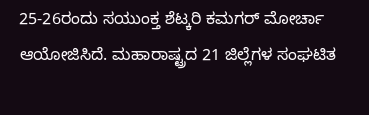25-26ರಂದು ಸಯುಂಕ್ತ ಶೆಟ್ಕರಿ ಕಮಗರ್ ಮೋರ್ಚಾ ಆಯೋಜಿಸಿದೆ. ಮಹಾರಾಷ್ಟ್ರದ 21 ಜಿಲ್ಲೆಗಳ ಸಂಘಟಿತ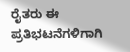ರೈತರು ಈ ಪ್ರತಿಭಟನೆಗಳಿಗಾಗಿ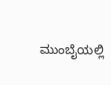ಮುಂಬೈಯಲ್ಲಿ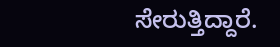ಸೇರುತ್ತಿದ್ದಾರೆ.